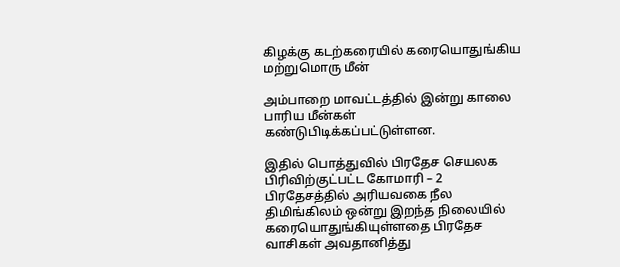கிழக்கு கடற்கரையில் கரையொதுங்கிய மற்றுமொரு மீன்

அம்பாறை மாவட்டத்தில் இன்று காலை பாரிய மீன்கள் கண்டுபிடிக்கப்பட்டுள்ளன.

இதில் பொத்துவில் பிரதேச செயலக பிரிவிற்குட்பட்ட கோமாரி – 2 பிரதேசத்தில் அரியவகை நீல திமிங்கிலம் ஒன்று இறந்த நிலையில் கரையொதுங்கியுள்ளதை பிரதேச வாசிகள் அவதானித்து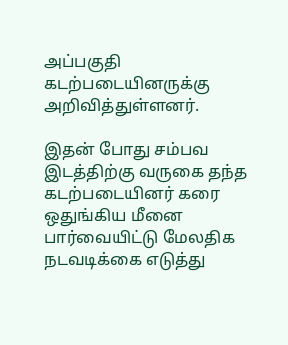அப்பகுதி கடற்படையினருக்கு அறிவித்துள்ளனர்.

இதன் போது சம்பவ இடத்திற்கு வருகை தந்த கடற்படையினர் கரை ஒதுங்கிய மீனை பார்வையிட்டு மேலதிக நடவடிக்கை எடுத்து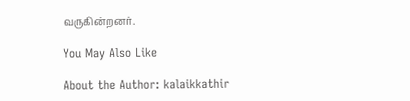வருகின்றனர்.

You May Also Like

About the Author: kalaikkathir